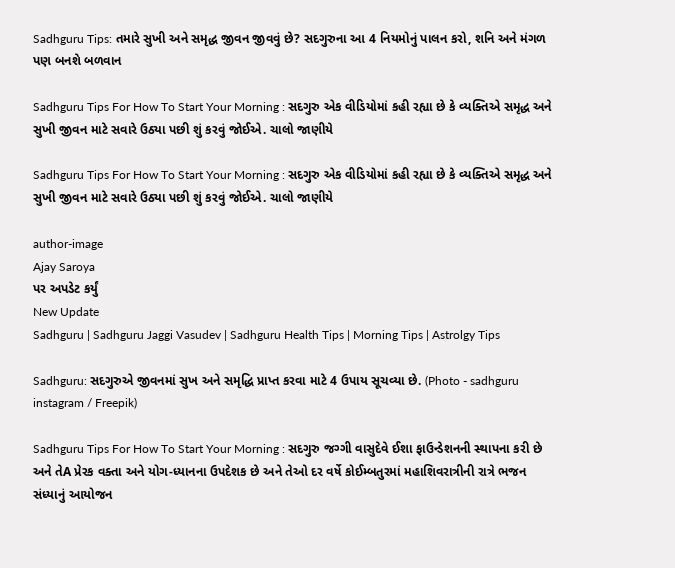Sadhguru Tips: તમારે સુખી અને સમૃદ્ધ જીવન જીવવું છે? સદગુરુના આ 4 નિયમોનું પાલન કરો, શનિ અને મંગળ પણ બનશે બળવાન

Sadhguru Tips For How To Start Your Morning : સદગુરુ એક વીડિયોમાં કહી રહ્યા છે કે વ્યક્તિએ સમૃદ્ધ અને સુખી જીવન માટે સવારે ઉઠ્યા પછી શું કરવું જોઈએ. ચાલો જાણીયે

Sadhguru Tips For How To Start Your Morning : સદગુરુ એક વીડિયોમાં કહી રહ્યા છે કે વ્યક્તિએ સમૃદ્ધ અને સુખી જીવન માટે સવારે ઉઠ્યા પછી શું કરવું જોઈએ. ચાલો જાણીયે

author-image
Ajay Saroya
પર અપડેટ કર્યું
New Update
Sadhguru | Sadhguru Jaggi Vasudev | Sadhguru Health Tips | Morning Tips | Astrolgy Tips

Sadhguru: સદગુરુએ જીવનમાં સુખ અને સમૃદ્ધિ પ્રાપ્ત કરવા માટે 4 ઉપાય સૂચવ્યા છે. (Photo - sadhguru instagram / Freepik)

Sadhguru Tips For How To Start Your Morning : સદગુરુ જગ્ગી વાસુદેવે ઈશા ફાઉન્ડેશનની સ્થાપના કરી છે અને તેA પ્રેરક વક્તા અને યોગ-ધ્યાનના ઉપદેશક છે અને તેઓ દર વર્ષે કોઈમ્બતુરમાં મહાશિવરાત્રીની રાત્રે ભજન સંધ્યાનું આયોજન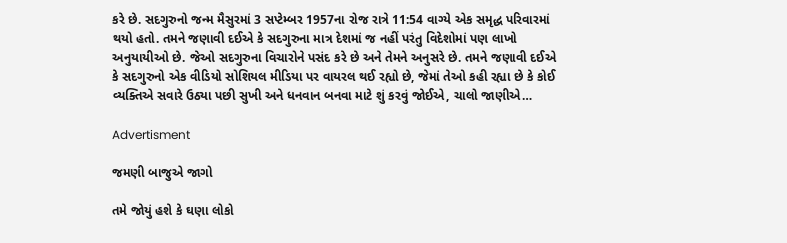કરે છે. સદગુરુનો જન્મ મૈસુરમાં 3 સપ્ટેમ્બર 1957ના રોજ રાત્રે 11:54 વાગ્યે એક સમૃદ્ધ પરિવારમાં થયો હતો. તમને જણાવી દઈએ કે સદગુરુના માત્ર દેશમાં જ નહીં પરંતુ વિદેશોમાં પણ લાખો અનુયાયીઓ છે. જેઓ સદગુરુના વિચારોને પસંદ કરે છે અને તેમને અનુસરે છે. તમને જણાવી દઈએ કે સદગુરુનો એક વીડિયો સોશિયલ મીડિયા પર વાયરલ થઈ રહ્યો છે, જેમાં તેઓ કહી રહ્યા છે કે કોઈ વ્યક્તિએ સવારે ઉઠ્યા પછી સુખી અને ધનવાન બનવા માટે શું કરવું જોઈએ, ચાલો જાણીએ…

Advertisment

જમણી બાજુએ જાગો

તમે જોયું હશે કે ઘણા લોકો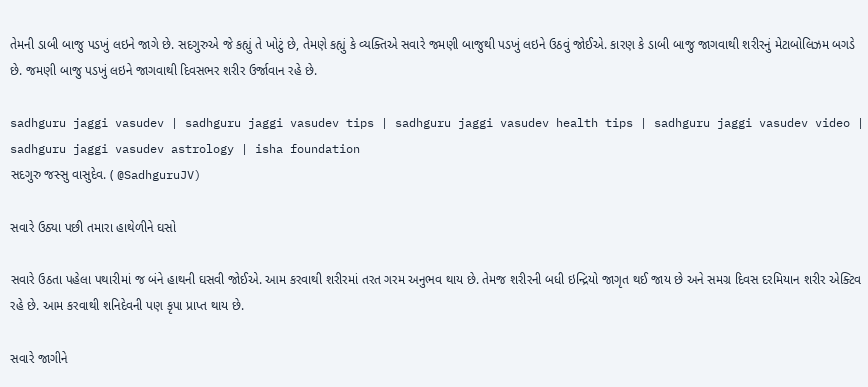તેમની ડાબી બાજુ પડખું લઇને જાગે છે. સદગુરુએ જે કહ્યું તે ખોટું છે, તેમણે કહ્યું કે વ્યક્તિએ સવારે જમણી બાજુથી પડખું લઇને ઉઠવું જોઈએ. કારણ કે ડાબી બાજુ જાગવાથી શરીરનું મેટાબોલિઝમ બગડે છે. જમણી બાજુ પડખું લઇને જાગવાથી દિવસભર શરીર ઉર્જાવાન રહે છે.

sadhguru jaggi vasudev | sadhguru jaggi vasudev tips | sadhguru jaggi vasudev health tips | sadhguru jaggi vasudev video | sadhguru jaggi vasudev astrology | isha foundation
સદગુરુ જસ્સુ વાસુદેવ. ( @SadhguruJV)

સવારે ઉઠ્યા પછી તમારા હાથેળીને ઘસો

સવારે ઉઠતા પહેલા પથારીમાં જ બંને હાથની ઘસવી જોઈએ. આમ કરવાથી શરીરમાં તરત ગરમ અનુભવ થાય છે. તેમજ શરીરની બધી ઇન્દ્રિયો જાગૃત થઈ જાય છે અને સમગ્ર દિવસ દરમિયાન શરીર એક્ટિવ રહે છે. આમ કરવાથી શનિદેવની પણ કૃપા પ્રાપ્ત થાય છે.

સવારે જાગીને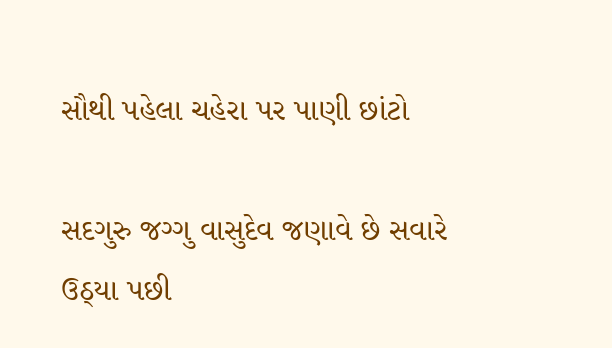સૌથી પહેલા ચહેરા પર પાણી છાંટો

સદગુરુ જગ્ગુ વાસુદેવ જણાવે છે સવારે ઉઠ્યા પછી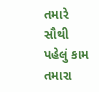તમારે સૌથી પહેલું કામ તમારા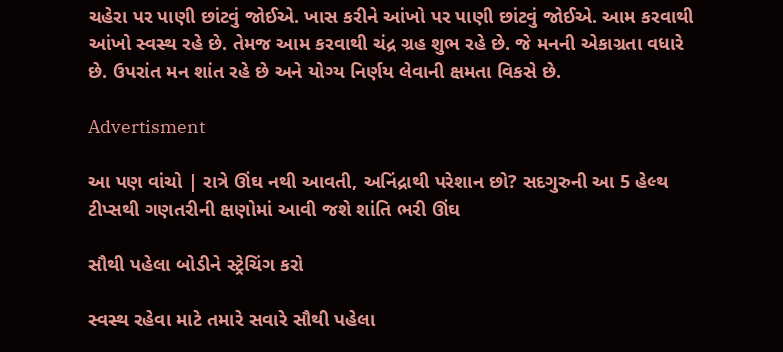ચહેરા પર પાણી છાંટવું જોઈએ. ખાસ કરીને આંખો પર પાણી છાંટવું જોઈએ. આમ કરવાથી આંખો સ્વસ્થ રહે છે. તેમજ આમ કરવાથી ચંદ્ર ગ્રહ શુભ રહે છે. જે મનની એકાગ્રતા વધારે છે. ઉપરાંત મન શાંત રહે છે અને યોગ્ય નિર્ણય લેવાની ક્ષમતા વિકસે છે.

Advertisment

આ પણ વાંચો | રાત્રે ઊંઘ નથી આવતી, અનિંદ્રાથી પરેશાન છો? સદગુરુની આ 5 હેલ્થ ટીપ્સથી ગણતરીની ક્ષણોમાં આવી જશે શાંતિ ભરી ઊંઘ

સૌથી પહેલા બોડીને સ્ટ્રેચિંગ કરો

સ્વસ્થ રહેવા માટે તમારે સવારે સૌથી પહેલા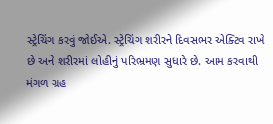સ્ટ્રેચિંગ કરવું જોઈએ. સ્ટ્રેચિંગ શરીરને દિવસભર એક્ટિવ રાખે છે અને શરીરમાં લોહીનું પરિભ્રમણ સુધારે છે. આમ કરવાથી મંગળ ગ્રહ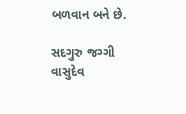બળવાન બને છે.

સદગુરુ જગ્ગી વાસુદેવ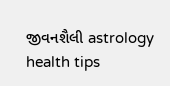જીવનશૈલી astrology health tips